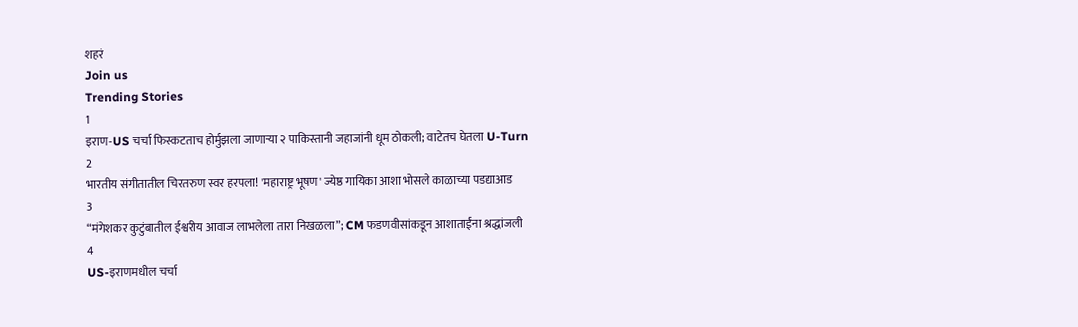शहरं
Join us
Trending Stories
1
इराण-US चर्चा फिस्कटताच होर्मुझला जाणाऱ्या २ पाकिस्तानी जहाजांनी धूम ठोकली; वाटेतच घेतला U-Turn
2
भारतीय संगीतातील चिरतरुण स्वर हरपला! 'महाराष्ट्र भूषण' ज्येष्ठ गायिका आशा भोसले काळाच्या पडद्याआड
3
“मंगेशकर कुटुंबातील ईश्वरीय आवाज लाभलेला तारा निखळला”; CM फडणवीसांकडून आशाताईंना श्रद्धांजली
4
US-इराणमधील चर्चा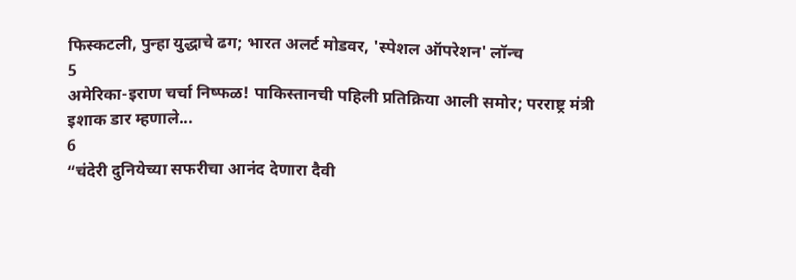फिस्कटली, पुन्हा युद्धाचे ढग; भारत अलर्ट मोडवर, 'स्पेशल ऑपरेशन' लॉन्च
5
अमेरिका-इराण चर्चा निष्फळ! पाकिस्तानची पहिली प्रतिक्रिया आली समोर; परराष्ट्र मंत्री इशाक डार म्हणाले...
6
“चंदेरी दुनियेच्या सफरीचा आनंद देणारा दैवी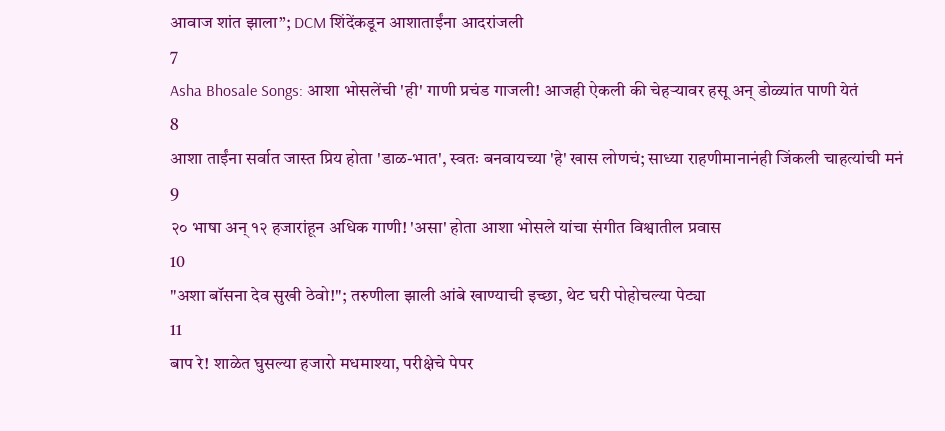आवाज शांत झाला”; DCM शिंदेंकडून आशाताईंना आदरांजली
7
Asha Bhosale Songs: आशा भोसलेंची 'ही' गाणी प्रचंड गाजली! आजही ऐकली की चेहऱ्यावर हसू अन् डोळ्यांत पाणी येतं
8
आशा ताईंना सर्वात जास्त प्रिय होता 'डाळ-भात', स्वतः बनवायच्या 'हे' खास लोणचं; साध्या राहणीमानानंही जिंकली चाहत्यांची मनं
9
२० भाषा अन् १२ हजारांहून अधिक गाणी! 'असा' होता आशा भोसले यांचा संगीत विश्वातील प्रवास
10
"अशा बॉसना देव सुखी ठेवो!"; तरुणीला झाली आंबे खाण्याची इच्छा, थेट घरी पोहोचल्या पेट्या
11
बाप रे! शाळेत घुसल्या हजारो मधमाश्या, परीक्षेचे पेपर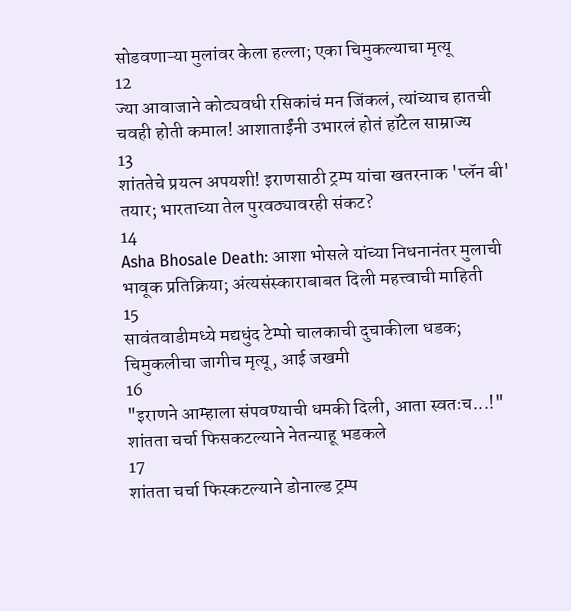सोडवणाऱ्या मुलांवर केला हल्ला; एका चिमुकल्याचा मृत्यू
12
ज्या आवाजाने कोट्यवधी रसिकांचं मन जिंकलं, त्यांच्याच हातची चवही होती कमाल! आशाताईंनी उभारलं होतं हॉटेल साम्राज्य
13
शांततेचे प्रयत्न अपयशी! इराणसाठी ट्रम्प यांचा खतरनाक 'प्लॅन बी' तयार; भारताच्या तेल पुरवठ्यावरही संकट?
14
Asha Bhosale Death: आशा भोसले यांच्या निधनानंतर मुलाची भावूक प्रतिक्रिया; अंत्यसंस्काराबाबत दिली महत्त्वाची माहिती
15
सावंतवाडीमध्ये मद्यधुंद टेम्पो चालकाची दुचाकीला धडक; चिमुकलीचा जागीच मृत्यू, आई जखमी
16
"इराणने आम्हाला संपवण्याची धमकी दिली, आता स्वतःच...!" शांतता चर्चा फिसकटल्याने नेतन्याहू भडकले
17
शांतता चर्चा फिस्कटल्याने डोनाल्ड ट्रम्प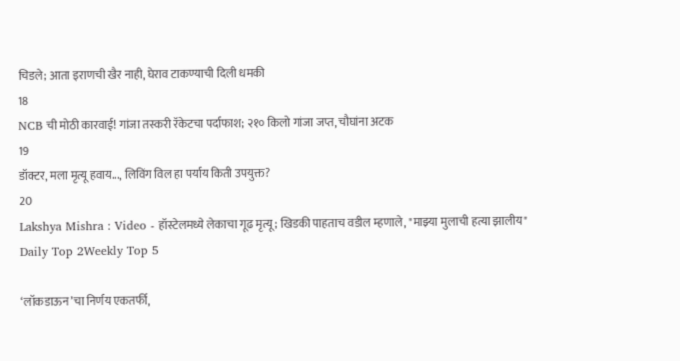चिडले; आता इराणची खैर नाही, घेराव टाकण्याची दिली धमकी
18
NCB ची मोठी कारवाई! गांजा तस्करी रॅकेटचा पर्दाफाश; २१० किलो गांजा जप्त, चौघांना अटक
19
डॉक्टर, मला मृत्यू हवाय..., लिविंग विल हा पर्याय किती उपयुक्त?
20
Lakshya Mishra : Video - हॉस्टेलमध्ये लेकाचा गूढ मृत्यू; खिडकी पाहताच वडील म्हणाले, "माझ्या मुलाची हत्या झालीय"
Daily Top 2Weekly Top 5

‘लॉकडाऊन’चा निर्णय एकतर्फी,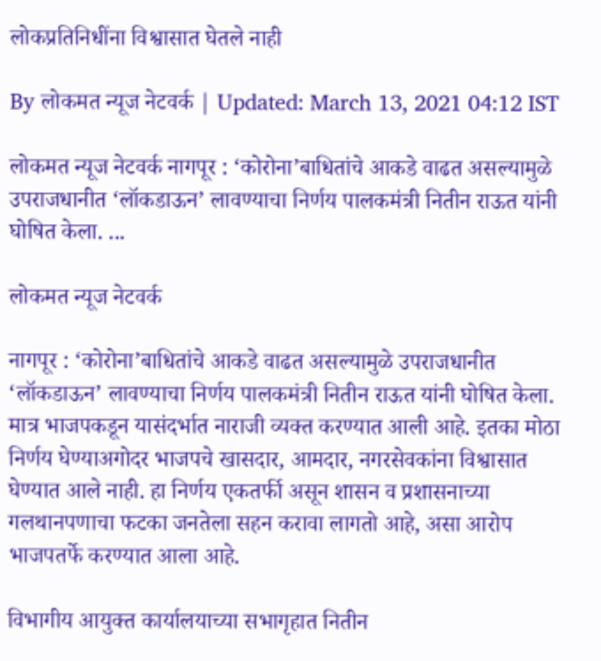लोकप्रतिनिधींना विश्वासात घेतले नाही

By लोकमत न्यूज नेटवर्क | Updated: March 13, 2021 04:12 IST

लोकमत न्यूज नेटवर्क नागपूर : ‘कोरोना’बाधितांचे आकडे वाढत असल्यामुळे उपराजधानीत ‘लॉकडाऊन’ लावण्याचा निर्णय पालकमंत्री नितीन राऊत यांनी घोषित केला. ...

लोकमत न्यूज नेटवर्क

नागपूर : ‘कोरोना’बाधितांचे आकडे वाढत असल्यामुळे उपराजधानीत ‘लॉकडाऊन’ लावण्याचा निर्णय पालकमंत्री नितीन राऊत यांनी घोषित केला. मात्र भाजपकडून यासंदर्भात नाराजी व्यक्त करण्यात आली आहे. इतका मोठा निर्णय घेण्याअगोदर भाजपचे खासदार, आमदार, नगरसेवकांना विश्वासात घेण्यात आले नाही. हा निर्णय एकतर्फी असून शासन व प्रशासनाच्या गलथानपणाचा फटका जनतेला सहन करावा लागतो आहे, असा आरोप भाजपतर्फे करण्यात आला आहे.

विभागीय आयुक्त कार्यालयाच्या सभागृहात नितीन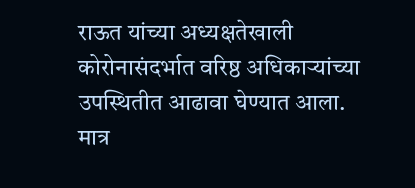राऊत यांच्या अध्यक्षतेखाली कोरोनासंदर्भात वरिष्ठ अधिकाऱ्यांच्या उपस्थितीत आढावा घेण्यात आला. मात्र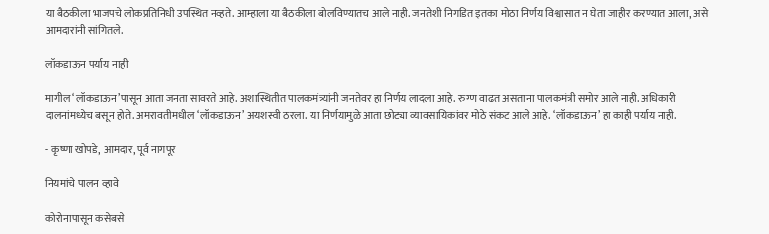या बैठकीला भाजपचे लोकप्रतिनिधी उपस्थित नव्हते. आम्हाला या बैठकीला बोलविण्यातच आले नाही. जनतेशी निगडित इतका मोठा निर्णय विश्वासात न घेता जाहीर करण्यात आला, असे आमदारांनी सांगितले.

लॉकडाऊन पर्याय नाही

मागील ‘लॉकडाऊन’पासून आता जनता सावरते आहे. अशास्थितीत पालकमंत्र्यांनी जनतेवर हा निर्णय लादला आहे. रुग्ण वाढत असताना पालकमंत्री समोर आले नाही. अधिकारी दालनांमध्येच बसून होते. अमरावतीमधील ‘लॉकडाऊन’ अयशस्वी ठरला. या निर्णयामुळे आता छोट्या व्यावसायिकांवर मोठे संकट आले आहे. ‘लॉकडाऊन’ हा काही पर्याय नाही.

- कृष्णा खोपडे, आमदार, पूर्व नागपूर

नियमांचे पालन व्हावे

कोरोनापासून कसेबसे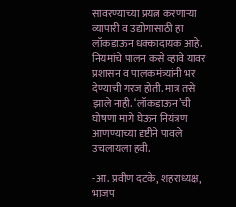सावरण्याच्या प्रयत्न करणाऱ्या व्यापारी व उद्योगासाठी हा लॉकडाऊन धक्कादायक आहे. नियमांचे पालन कसे व्हावे यावर प्रशासन व पालकमंत्र्यांनी भर देण्याची गरज होती. मात्र तसे झाले नाही. ‘लॉकडाऊन’ची घोषणा मागे घेऊन नियंत्रण आणण्याच्या दृष्टीने पावले उचलायला हवी.

-आ. प्रवीण दटके, शहराध्यक्ष, भाजप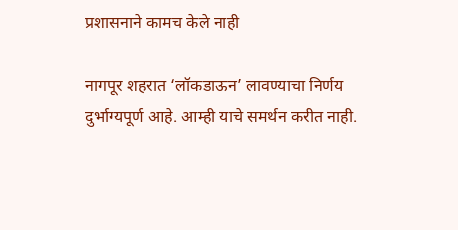प्रशासनाने कामच केले नाही

नागपूर शहरात ‘लॉकडाऊन’ लावण्याचा निर्णय दुर्भाग्यपूर्ण आहे. आम्ही याचे समर्थन करीत नाही.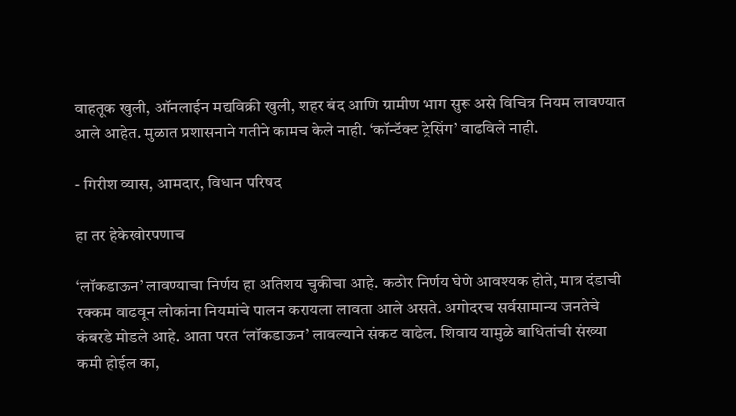वाहतूक खुली, ऑनलाईन मद्यविक्री खुली, शहर बंद आणि ग्रामीण भाग सुरू असे विचित्र नियम लावण्यात आले आहेत. मुळात प्रशासनाने गतीने कामच केले नाही. ‘कॉन्टॅक्ट ट्रेसिंग’ वाढविले नाही.

- गिरीश व्यास, आमदार, विधान परिषद

हा तर हेकेखोरपणाच

‘लॉकडाऊन’ लावण्याचा निर्णय हा अतिशय चुकीचा आहे. कठोर निर्णय घेणे आवश्यक होते, मात्र दंडाची रक्कम वाढवून लोकांना नियमांचे पालन करायला लावता आले असते. अगोदरच सर्वसामान्य जनतेचे कंबरडे मोडले आहे. आता परत ‘लॉकडाऊन’ लावल्याने संकट वाढेल. शिवाय यामुळे बाधितांची संख्या कमी होईल का,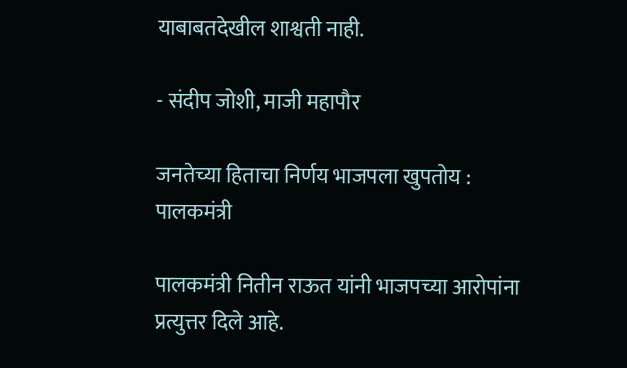याबाबतदेखील शाश्वती नाही.

- संदीप जोशी, माजी महापौर

जनतेच्या हिताचा निर्णय भाजपला खुपतोय : पालकमंत्री

पालकमंत्री नितीन राऊत यांनी भाजपच्या आरोपांना प्रत्युत्तर दिले आहे.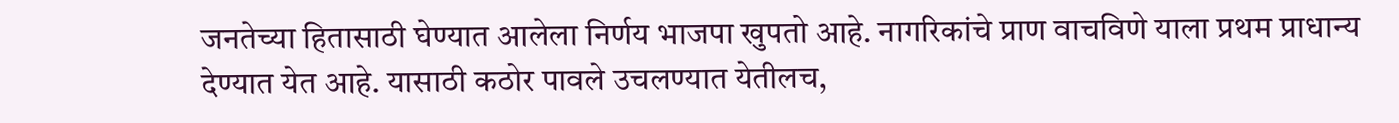जनतेच्या हितासाठी घेण्यात आलेला निर्णय भाजपा खुपतो आहे. नागरिकांचे प्राण वाचविणे याला प्रथम प्राधान्य देण्यात येत आहे. यासाठी कठोर पावले उचलण्यात येतीलच,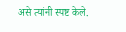असे त्यांनी स्पष्ट केले.